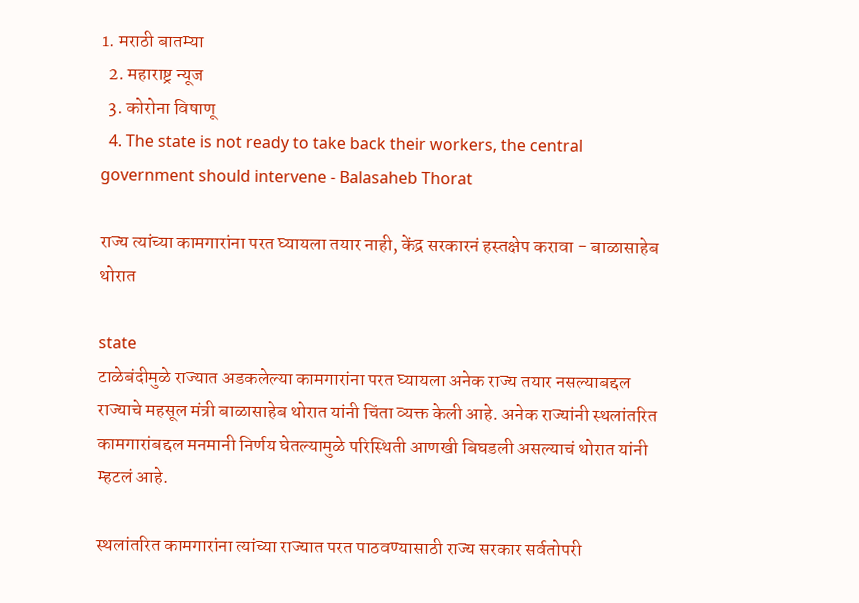1. मराठी बातम्या
  2. महाराष्ट्र न्यूज
  3. कोरोना विषाणू
  4. The state is not ready to take back their workers, the central government should intervene - Balasaheb Thorat

राज्य त्यांच्या कामगारांना परत घ्यायला तयार नाही, केंद्र सरकारनं हस्तक्षेप करावा - बाळासाहेब थोरात

state
टाळेबंदीमुळे राज्यात अडकलेल्या कामगारांना परत घ्यायला अनेक राज्य तयार नसल्याबद्दल राज्याचे महसूल मंत्री बाळासाहेब थोरात यांनी चिंता व्यक्त केली आहे. अनेक राज्यांनी स्थलांतरित कामगारांबद्दल मनमानी निर्णय घेतल्यामुळे परिस्थिती आणखी बिघडली असल्याचं थोरात यांनी म्हटलं आहे.

स्थलांतरित कामगारांना त्यांच्या राज्यात परत पाठवण्यासाठी राज्य सरकार सर्वतोपरी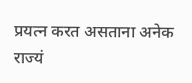प्रयत्न करत असताना अनेक राज्यं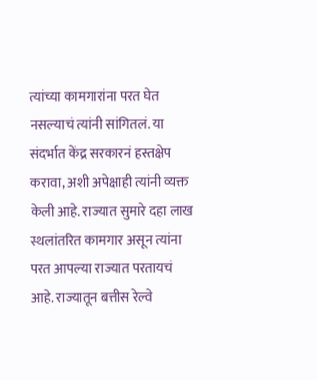त्यांच्या कामगारांना परत घेत नसल्याचं त्यांनी सांगितलं. या संदर्भात केंद्र सरकारनं हस्तक्षेप करावा, अशी अपेक्षाही त्यांनी व्यक्त केली आहे. राज्यात सुमारे दहा लाख स्थलांतरित कामगार असून त्यांना परत आपल्या राज्यात परतायचं आहे. राज्यातून बत्तीस रेल्वे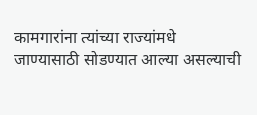कामगारांना त्यांच्या राज्यांमधे जाण्यासाठी सोडण्यात आल्या असल्याची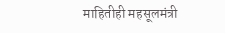माहितीही महसूलमंत्री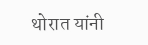थोरात यांनी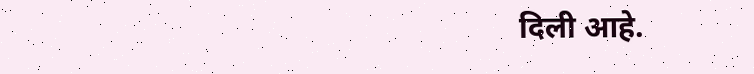दिली आहे.